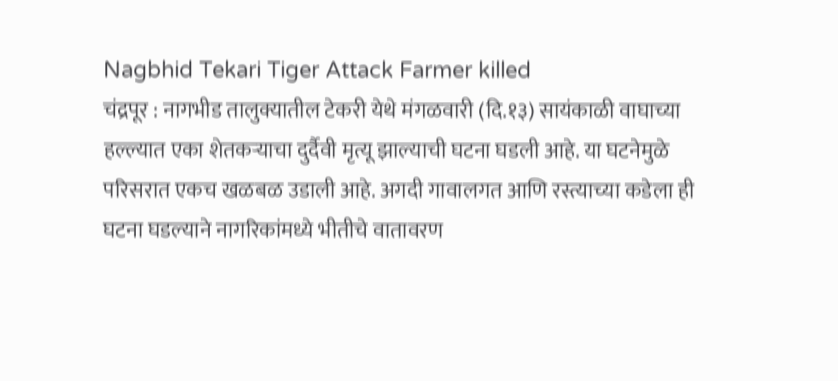Nagbhid Tekari Tiger Attack Farmer killed
चंद्रपूर : नागभीड तालुक्यातील टेकरी येथे मंगळवारी (दि.१३) सायंकाळी वाघाच्या हल्ल्यात एका शेतकऱ्याचा दुर्दैवी मृत्यू झाल्याची घटना घडली आहे. या घटनेमुळे परिसरात एकच खळबळ उडाली आहे. अगदी गावालगत आणि रस्त्याच्या कडेला ही घटना घडल्याने नागरिकांमध्ये भीतीचे वातावरण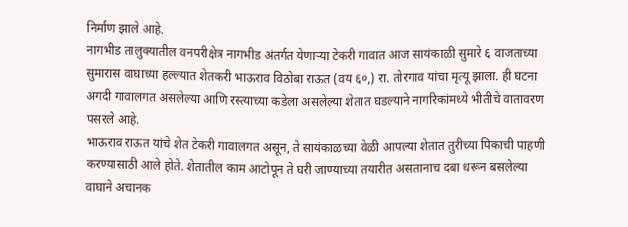निर्माण झाले आहे.
नागभीड तालुक्यातील वनपरीक्षेत्र नागभीड अंतर्गत येणाऱ्या टेकरी गावात आज सायंकाळी सुमारे ६ वाजताच्या सुमारास वाघाच्या हल्ल्यात शेतकरी भाऊराव विठोबा राऊत (वय ६०,) रा. तोरगाव यांचा मृत्यू झाला. ही घटना अगदी गावालगत असलेल्या आणि रस्त्याच्या कडेला असलेल्या शेतात घडल्याने नागरिकांमध्ये भीतीचे वातावरण पसरले आहे.
भाऊराव राऊत यांचे शेत टेकरी गावालगत असून, ते सायंकाळच्या वेळी आपल्या शेतात तुरीच्या पिकाची पाहणी करण्यासाठी आले होते. शेतातील काम आटोपून ते घरी जाण्याच्या तयारीत असतानाच दबा धरून बसलेल्या वाघाने अचानक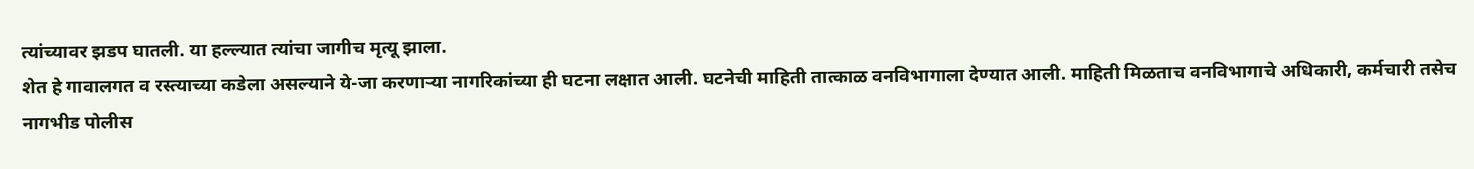त्यांच्यावर झडप घातली. या हल्ल्यात त्यांचा जागीच मृत्यू झाला.
शेत हे गावालगत व रस्त्याच्या कडेला असल्याने ये-जा करणाऱ्या नागरिकांच्या ही घटना लक्षात आली. घटनेची माहिती तात्काळ वनविभागाला देण्यात आली. माहिती मिळताच वनविभागाचे अधिकारी, कर्मचारी तसेच नागभीड पोलीस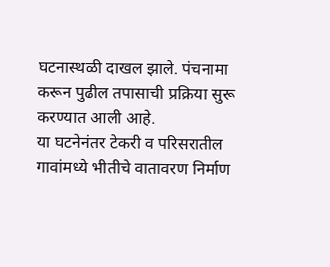घटनास्थळी दाखल झाले. पंचनामा करून पुढील तपासाची प्रक्रिया सुरू करण्यात आली आहे.
या घटनेनंतर टेकरी व परिसरातील गावांमध्ये भीतीचे वातावरण निर्माण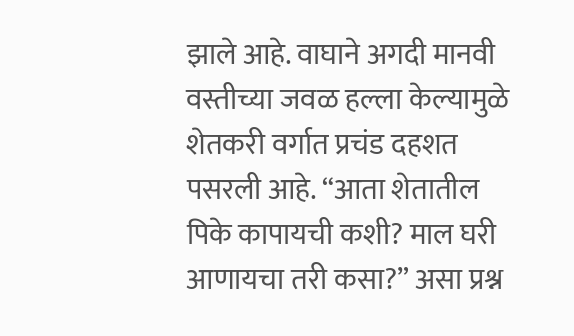झाले आहे. वाघाने अगदी मानवी वस्तीच्या जवळ हल्ला केल्यामुळे शेतकरी वर्गात प्रचंड दहशत पसरली आहे. “आता शेतातील पिके कापायची कशी? माल घरी आणायचा तरी कसा?” असा प्रश्न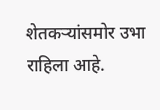शेतकऱ्यांसमोर उभा राहिला आहे.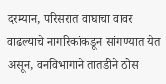दरम्यान, परिसरात वाघाचा वावर वाढल्याचे नागरिकांकडून सांगण्यात येत असून, वनविभागाने तातडीने ठोस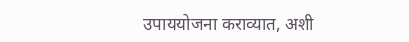उपाययोजना कराव्यात, अशी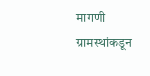मागणी ग्रामस्थांकडून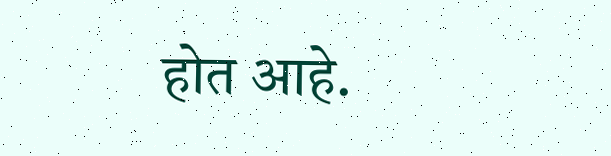होत आहे.